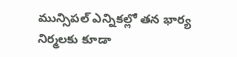మున్సిపల్ ఎన్నికల్లో తన భార్య నిర్మలకు కూడా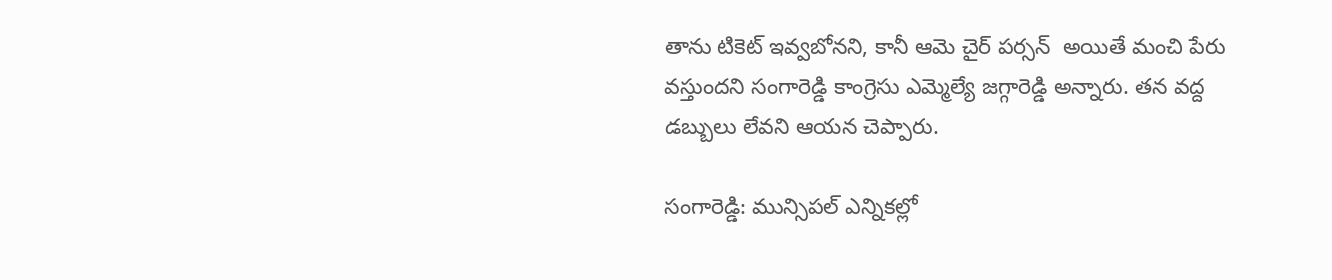తాను టికెట్ ఇవ్వబోనని, కానీ ఆమె చైర్ పర్సన్  అయితే మంచి పేరు వస్తుందని సంగారెడ్డి కాంగ్రెసు ఎమ్మెల్యే జగ్గారెడ్డి అన్నారు. తన వద్ద డబ్బులు లేవని ఆయన చెప్పారు.

సంగారెడ్డి: మున్సిపల్ ఎన్నికల్లో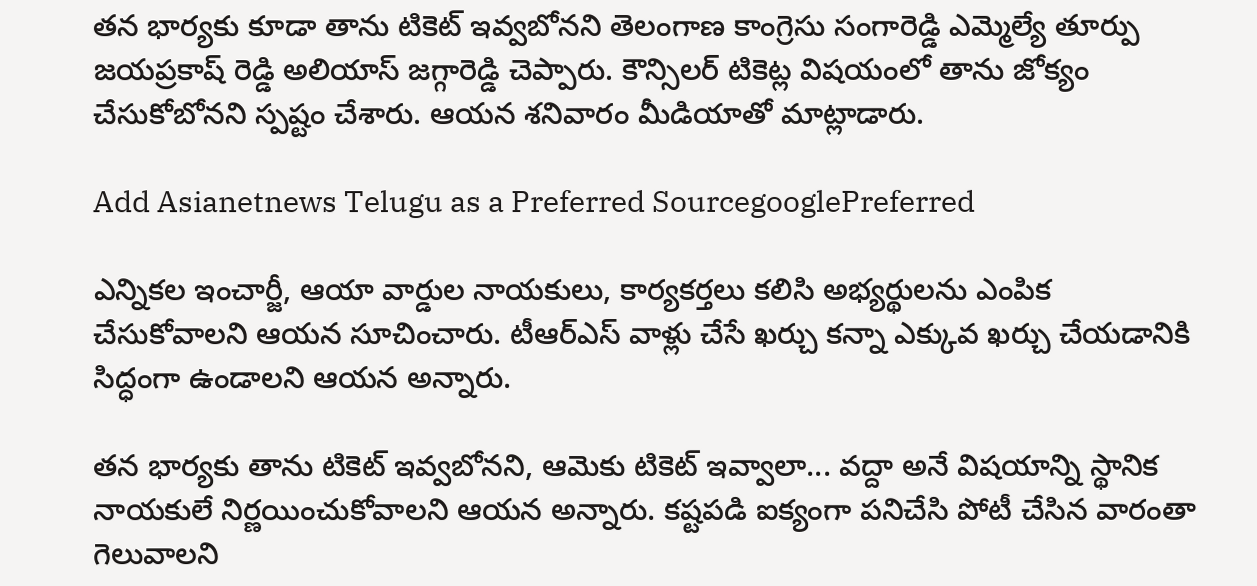తన భార్యకు కూడా తాను టికెట్ ఇవ్వబోనని తెలంగాణ కాంగ్రెసు సంగారెడ్డి ఎమ్మెల్యే తూర్పు జయప్రకాష్ రెడ్డి అలియాస్ జగ్గారెడ్డి చెప్పారు. కౌన్సిలర్ టికెట్ల విషయంలో తాను జోక్యం చేసుకోబోనని స్పష్టం చేశారు. ఆయన శనివారం మీడియాతో మాట్లాడారు.

Add Asianetnews Telugu as a Preferred SourcegooglePreferred

ఎన్నికల ఇంచార్జీ, ఆయా వార్డుల నాయకులు, కార్యకర్తలు కలిసి అభ్యర్థులను ఎంపిక చేసుకోవాలని ఆయన సూచించారు. టీఆర్ఎస్ వాళ్లు చేసే ఖర్చు కన్నా ఎక్కువ ఖర్చు చేయడానికి సిద్ధంగా ఉండాలని ఆయన అన్నారు.

తన భార్యకు తాను టికెట్ ఇవ్వబోనని, ఆమెకు టికెట్ ఇవ్వాలా... వద్దా అనే విషయాన్ని స్థానిక నాయకులే నిర్ణయించుకోవాలని ఆయన అన్నారు. కష్టపడి ఐక్యంగా పనిచేసి పోటీ చేసిన వారంతా గెలువాలని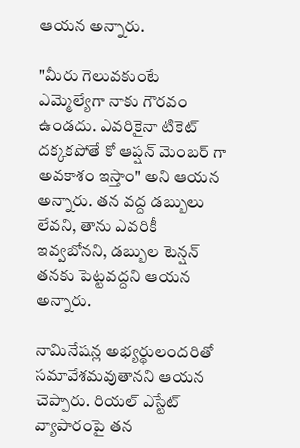ఆయన అన్నారు.

"మీరు గెలువకుంటే ఎమ్మెల్యేగా నాకు గౌరవం ఉండదు. ఎవరికైనా టికెట్ దక్కకపోతే కో ఆప్షన్ మెంబర్ గా అవకాశం ఇస్తాం" అని ఆయన అన్నారు. తన వద్ద డబ్బులు లేవని, తాను ఎవరికీ ఇవ్వబోనని, డబ్బుల టెన్షన్ తనకు పెట్టవద్దని ఆయన అన్నారు.

నామినేషన్ల అభ్యర్థులందరితో సమావేశమవుతానని ఆయన చెప్పారు. రియల్ ఎస్టేట్ వ్యాపారంపై తన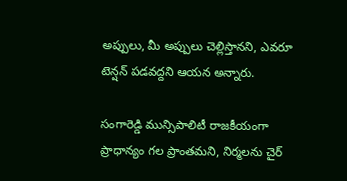అప్పులు, మీ అప్పులు చెల్లిస్తానని, ఎవరూ టెన్షన్ పడవద్దని ఆయన అన్నారు.

సంగారెడ్డి మున్సిపాలిటీ రాజకీయంగా ప్రాధాన్యం గల ప్రాంతమని, నిర్మలను చైర్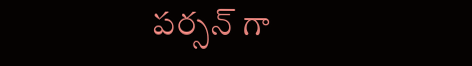పర్సన్ గా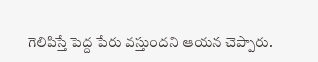గెలిపిస్తే పెద్ద పేరు వస్తుందని ఆయన చెప్పారు.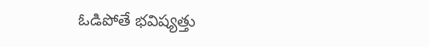ఓడిపోతే భవిష్యత్తు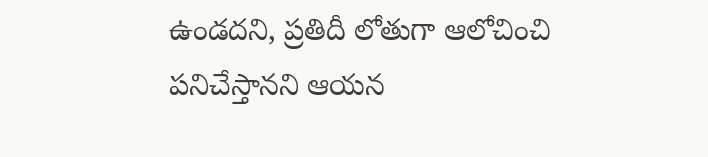ఉండదని, ప్రతిదీ లోతుగా ఆలోచించి పనిచేస్తానని ఆయన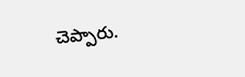చెప్పారు.